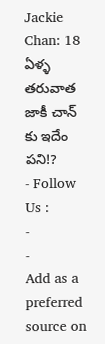Jackie Chan: 18 ఏళ్ళ తరువాత జాకీ చాన్ కు ఇదేం పని!?
- Follow Us :
-
-
Add as a preferred
source on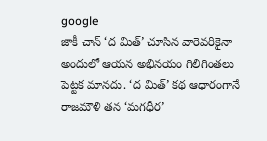google
జాకీ చాన్ ‘ద మిత్’ చూసిన వారెవరికైనా అందులో ఆయన అభినయం గిలిగింతలు పెట్టక మానదు. ‘ద మిత్’ కథ ఆధారంగానే రాజమౌళి తన ‘మగధీర’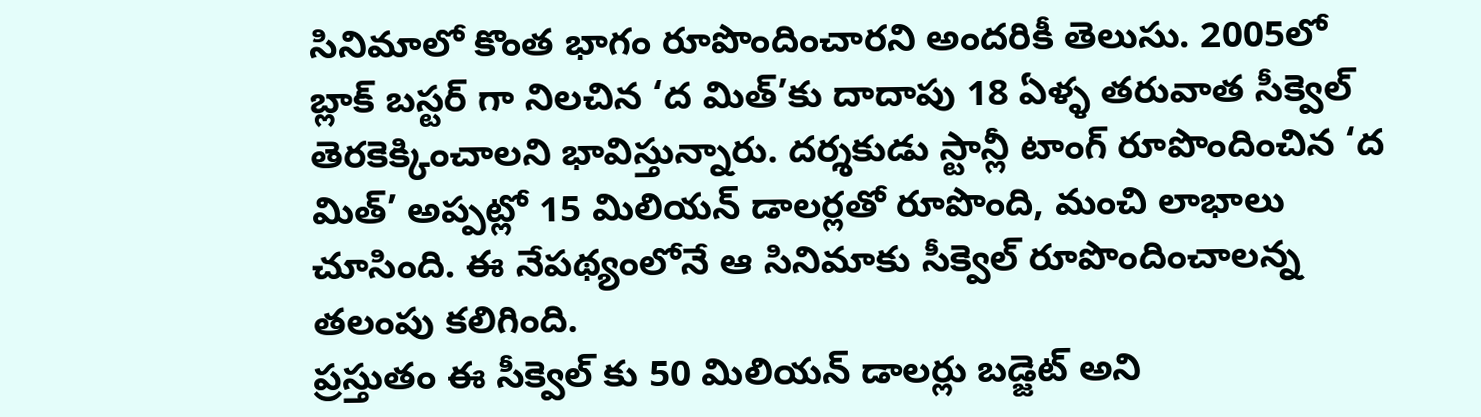సినిమాలో కొంత భాగం రూపొందించారని అందరికీ తెలుసు. 2005లో బ్లాక్ బస్టర్ గా నిలచిన ‘ద మిత్’కు దాదాపు 18 ఏళ్ళ తరువాత సీక్వెల్ తెరకెక్కించాలని భావిస్తున్నారు. దర్శకుడు స్టాన్లీ టాంగ్ రూపొందించిన ‘ద మిత్’ అప్పట్లో 15 మిలియన్ డాలర్లతో రూపొంది, మంచి లాభాలు చూసింది. ఈ నేపథ్యంలోనే ఆ సినిమాకు సీక్వెల్ రూపొందించాలన్న తలంపు కలిగింది.
ప్రస్తుతం ఈ సీక్వెల్ కు 50 మిలియన్ డాలర్లు బడ్జెట్ అని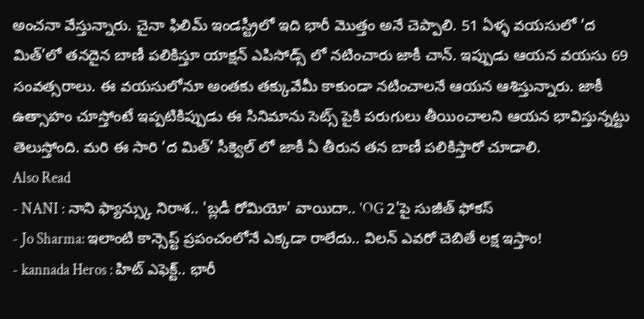అంచనా వేస్తున్నారు. చైనా ఫిలిమ్ ఇండస్ట్రీలో ఇది భారీ మొత్తం అనే చెప్పాలి. 51 ఏళ్ళ వయసులో ‘ద మిత్’లో తనదైన బాణీ పలికిస్తూ యాక్షన్ ఎపిసోడ్స్ లో నటించారు జాకీ చాన్. ఇప్పుడు ఆయన వయసు 69 సంవత్సరాలు. ఈ వయసులోనూ అంతకు తక్కువేమీ కాకుండా నటించాలనే ఆయన ఆశిస్తున్నారు. జాకీ ఉత్సాహం చూస్తోంటే ఇప్పటికిప్పుడు ఈ సినిమాను సెట్స్ పైకి పరుగులు తీయించాలని ఆయన భావిస్తున్నట్టు తెలుస్తోంది. మరి ఈ సారి ‘ద మిత్’ సీక్వెల్ లో జాకీ ఏ తీరున తన బాణీ పలికిస్తారో చూడాలి.
Also Read
- NANI : నాని ఫ్యాన్స్కు నిరాశ.. 'బ్లడీ రోమియో' వాయిదా.. 'OG 2'పై సుజీత్ ఫోకస్
- Jo Sharma: ఇలాంటి కాన్సెప్ట్ ప్రపంచంలోనే ఎక్కడా రాలేదు.. విలన్ ఎవరో చెబితే లక్ష ఇస్తాం!
- kannada Heros : హిట్ ఎఫెక్ట్.. భారీ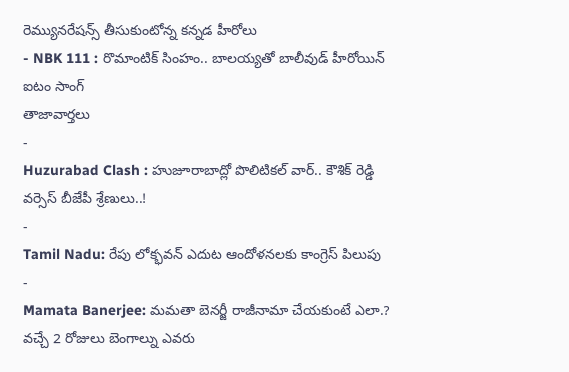రెమ్యునరేషన్స్ తీసుకుంటోన్న కన్నడ హీరోలు
- NBK 111 : రొమాంటిక్ సింహం.. బాలయ్యతో బాలీవుడ్ హీరోయిన్ ఐటం సాంగ్
తాజావార్తలు
-
Huzurabad Clash : హుజూరాబాద్లో పొలిటికల్ వార్.. కౌశిక్ రెడ్డి వర్సెస్ బీజేపీ శ్రేణులు..!
-
Tamil Nadu: రేపు లోక్భవన్ ఎదుట ఆందోళనలకు కాంగ్రెస్ పిలుపు
-
Mamata Banerjee: మమతా బెనర్జీ రాజీనామా చేయకుంటే ఎలా.? వచ్చే 2 రోజులు బెంగాల్ను ఎవరు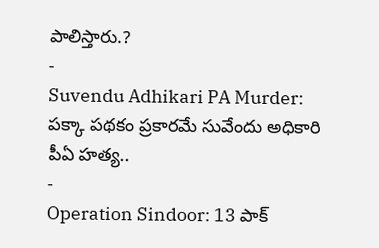పాలిస్తారు.?
-
Suvendu Adhikari PA Murder: పక్కా పథకం ప్రకారమే సువేందు అధికారి పీఏ హత్య..
-
Operation Sindoor: 13 పాక్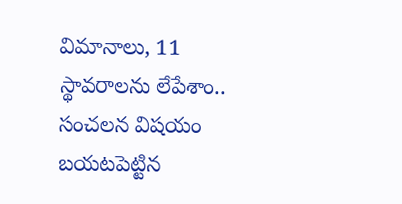విమానాలు, 11 స్థావరాలను లేపేశాం.. సంచలన విషయం బయటపెట్టిన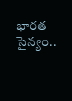భారత సైన్యం..